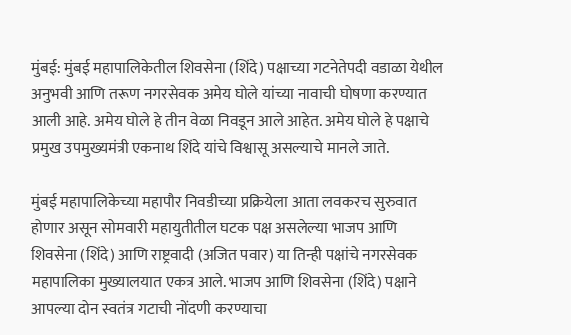मुंबई: मुंबई महापालिकेतील शिवसेना (शिंदे) पक्षाच्या गटनेतेपदी वडाळा येथील अनुभवी आणि तरूण नगरसेवक अमेय घोले यांच्या नावाची घोषणा करण्यात आली आहे. अमेय घोले हे तीन वेळा निवडून आले आहेत. अमेय घोले हे पक्षाचे प्रमुख उपमुख्यमंत्री एकनाथ शिंदे यांचे विश्वासू असल्याचे मानले जाते.

मुंबई महापालिकेच्या महापौर निवडीच्या प्रक्रियेला आता लवकरच सुरुवात होणार असून सोमवारी महायुतीतील घटक पक्ष असलेल्या भाजप आणि शिवसेना (शिंदे) आणि राष्ट्रवादी (अजित पवार) या तिन्ही पक्षांचे नगरसेवक महापालिका मुख्यालयात एकत्र आले. भाजप आणि शिवसेना (शिंदे) पक्षाने आपल्या दोन स्वतंत्र गटाची नोंदणी करण्याचा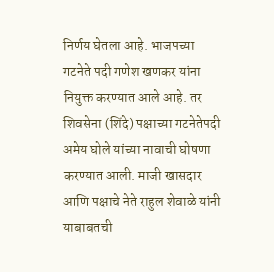निर्णय घेतला आहे. भाजपच्या गटनेते पदी गणेश खणकर यांना नियुक्त करण्यात आले आहे. तर शिवसेना (शिंदे) पक्षाच्या गटनेतेपदी अमेय घोले यांच्या नावाची घोषणा करण्यात आली. माजी खासदार आणि पक्षाचे नेते राहुल शेवाळे यांनी याबाबतची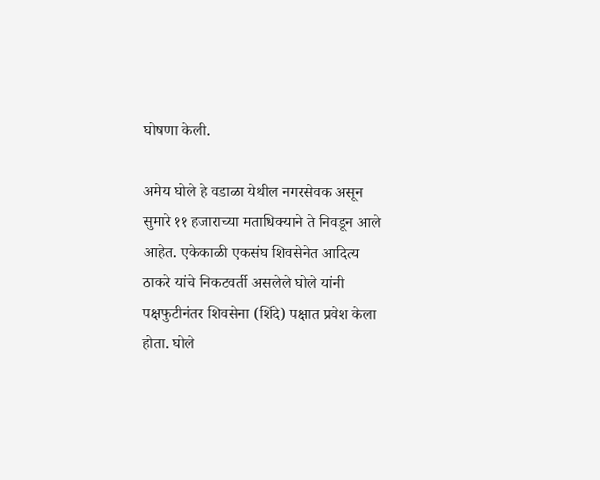घोषणा केली.

अमेय घोले हे वडाळा येथील नगरसेवक असून सुमारे ११ हजाराच्या मताधिक्याने ते निवडून आले आहेत. एकेकाळी एकसंघ शिवसेनेत आदित्य ठाकरे यांचे निकटवर्ती असलेले घोले यांनी पक्षफुटीनंतर शिवसेना (शिंदे) पक्षात प्रवेश केला होता. घोले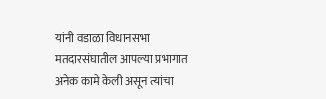यांनी वडाळा विधानसभा मतदारसंघातील आपल्या प्रभागात अनेक कामे केली असून त्यांचा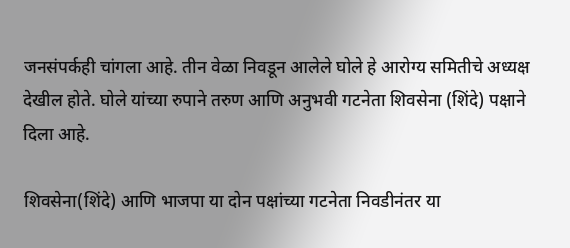जनसंपर्कही चांगला आहे. तीन वेळा निवडून आलेले घोले हे आरोग्य समितीचे अध्यक्ष देखील होते. घोले यांच्या रुपाने तरुण आणि अनुभवी गटनेता शिवसेना (शिंदे) पक्षाने दिला आहे.

शिवसेना(शिंदे) आणि भाजपा या दोन पक्षांच्या गटनेता निवडीनंतर या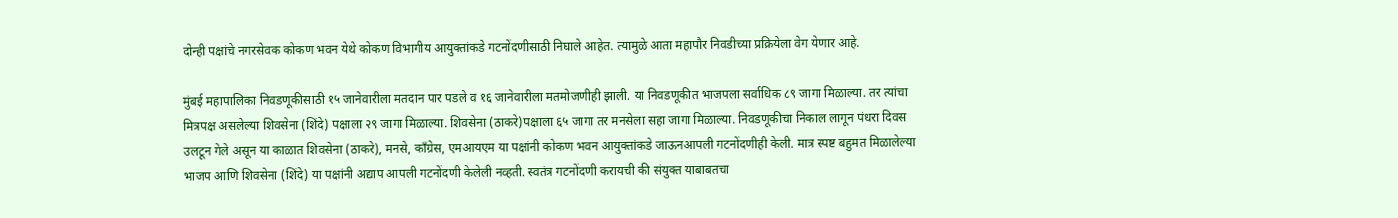दोन्ही पक्षांचे नगरसेवक कोकण भवन येथे कोकण विभागीय आयुक्तांकडे गटनोंदणीसाठी निघाले आहेत. त्यामुळे आता महापौर निवडीच्या प्रक्रियेला वेग येणार आहे.

मुंबई महापालिका निवडणूकीसाठी १५ जानेवारीला मतदान पार पडले व १६ जानेवारीला मतमोजणीही झाली. या निवडणूकीत भाजपला सर्वाधिक ८९ जागा मिळाल्या. तर त्यांचा मित्रपक्ष असलेल्या शिवसेना (शिंदे) पक्षाला २९ जागा मिळाल्या. शिवसेना (ठाकरे)पक्षाला ६५ जागा तर मनसेला सहा जागा मिळाल्या. निवडणूकीचा निकाल लागून पंधरा दिवस उलटून गेले असून या काळात शिवसेना (ठाकरे), मनसे, कॉंग्रेस, एमआयएम या पक्षांनी कोकण भवन आयुक्तांकडे जाऊनआपली गटनोंदणीही केली. मात्र स्पष्ट बहुमत मिळालेल्या भाजप आणि शिवसेना (शिंदे) या पक्षांनी अद्याप आपली गटनोंदणी केलेली नव्हती. स्वतंत्र गटनोंदणी करायची की संयुक्त याबाबतचा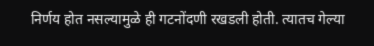निर्णय होत नसल्यामुळे ही गटनोंदणी रखडली होती. त्यातच गेल्या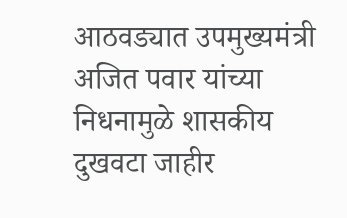आठवड्यात उपमुख्यमंत्री अजित पवार यांच्या निधनामुळे शासकीय दुखवटा जाहीर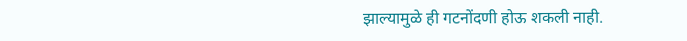झाल्यामुळे ही गटनोंदणी होऊ शकली नाही.